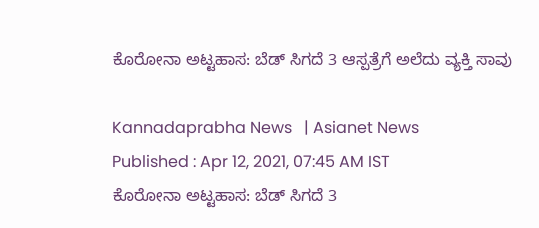ಕೊರೋನಾ ಅಟ್ಟಹಾಸ: ಬೆಡ್‌ ಸಿಗದೆ 3 ಆಸ್ಪತ್ರೆಗೆ ಅಲೆದು ವ್ಯಕ್ತಿ ಸಾವು

Kannadaprabha News   | Asianet News
Published : Apr 12, 2021, 07:45 AM IST
ಕೊರೋನಾ ಅಟ್ಟಹಾಸ: ಬೆಡ್‌ ಸಿಗದೆ 3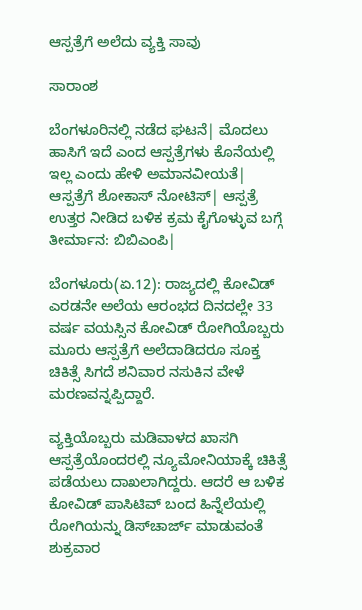ಆಸ್ಪತ್ರೆಗೆ ಅಲೆದು ವ್ಯಕ್ತಿ ಸಾವು

ಸಾರಾಂಶ

ಬೆಂಗಳೂರಿನಲ್ಲಿ ನಡೆದ ಘಟನೆ| ಮೊದಲು ಹಾಸಿಗೆ ಇದೆ ಎಂದ ಆಸ್ಪತ್ರೆಗಳು ಕೊನೆಯಲ್ಲಿ ಇಲ್ಲ ಎಂದು ಹೇಳಿ ಅಮಾನವೀಯತೆ| ಆಸ್ಪತ್ರೆಗೆ ಶೋಕಾಸ್‌ ನೋಟಿಸ್‌| ಆಸ್ಪತ್ರೆ ಉತ್ತರ ನೀಡಿದ ಬಳಿಕ ಕ್ರಮ ಕೈಗೊಳ್ಳುವ ಬಗ್ಗೆ ತೀರ್ಮಾನ: ಬಿಬಿಎಂಪಿ|

ಬೆಂಗಳೂರು(ಏ.12): ರಾಜ್ಯದಲ್ಲಿ ಕೋವಿಡ್‌ ಎರಡನೇ ಅಲೆಯ ಆರಂಭದ ದಿನದಲ್ಲೇ 33 ವರ್ಷ ವಯಸ್ಸಿನ ಕೋವಿಡ್‌ ರೋಗಿಯೊಬ್ಬರು ಮೂರು ಆಸ್ಪತ್ರೆಗೆ ಅಲೆದಾಡಿದರೂ ಸೂಕ್ತ ಚಿಕಿತ್ಸೆ ಸಿಗದೆ ಶನಿವಾರ ನಸುಕಿನ ವೇಳೆ ಮರಣವನ್ನಪ್ಪಿದ್ದಾರೆ.

ವ್ಯಕ್ತಿಯೊಬ್ಬರು ಮಡಿವಾಳದ ಖಾಸಗಿ ಆಸ್ಪತ್ರೆಯೊಂದರಲ್ಲಿ ನ್ಯೂಮೋನಿಯಾಕ್ಕೆ ಚಿಕಿತ್ಸೆ ಪಡೆಯಲು ದಾಖಲಾಗಿದ್ದರು. ಆದರೆ ಆ ಬಳಿಕ ಕೋವಿಡ್‌ ಪಾಸಿಟಿವ್‌ ಬಂದ ಹಿನ್ನೆಲೆಯಲ್ಲಿ ರೋಗಿಯನ್ನು ಡಿಸ್‌ಚಾರ್ಜ್‌ ಮಾಡುವಂತೆ ಶುಕ್ರವಾರ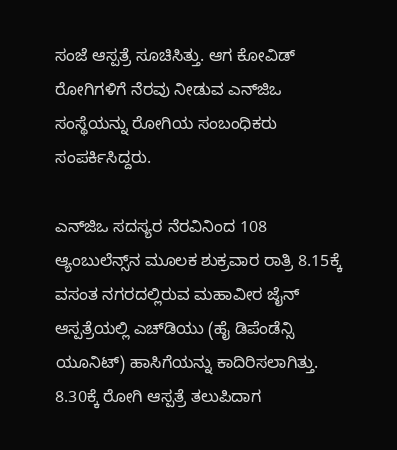ಸಂಜೆ ಆಸ್ಪತ್ರೆ ಸೂಚಿಸಿತ್ತು. ಆಗ ಕೋವಿಡ್‌ ರೋಗಿಗಳಿಗೆ ನೆರವು ನೀಡುವ ಎನ್‌ಜಿಒ ಸಂಸ್ಥೆಯನ್ನು ರೋಗಿಯ ಸಂಬಂಧಿಕರು ಸಂಪರ್ಕಿಸಿದ್ದರು.

ಎನ್‌ಜಿಒ ಸದಸ್ಯರ ನೆರವಿನಿಂದ 108 ಆ್ಯಂಬುಲೆನ್ಸ್‌ನ ಮೂಲಕ ಶುಕ್ರವಾರ ರಾತ್ರಿ 8.15ಕ್ಕೆ ವಸಂತ ನಗರದಲ್ಲಿರುವ ಮಹಾವೀರ ಜೈನ್‌ ಆಸ್ಪತ್ರೆಯಲ್ಲಿ ಎಚ್‌ಡಿಯು (ಹೈ ಡಿಪೆಂಡೆನ್ಸಿ ಯೂನಿಟ್‌) ಹಾಸಿಗೆಯನ್ನು ಕಾದಿರಿಸಲಾಗಿತ್ತು. 8.30ಕ್ಕೆ ರೋಗಿ ಆಸ್ಪತ್ರೆ ತಲುಪಿದಾಗ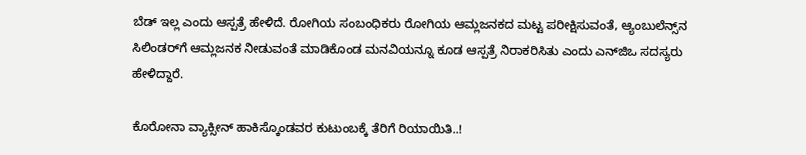ಬೆಡ್‌ ಇಲ್ಲ ಎಂದು ಆಸ್ಪತ್ರೆ ಹೇಳಿದೆ. ರೋಗಿಯ ಸಂಬಂಧಿಕರು ರೋಗಿಯ ಆಮ್ಲಜನಕದ ಮಟ್ಟ ಪರೀಕ್ಷಿಸುವಂತೆ, ಆ್ಯಂಬುಲೆನ್ಸ್‌ನ ಸಿಲಿಂಡರ್‌ಗೆ ಆಮ್ಲಜನಕ ನೀಡುವಂತೆ ಮಾಡಿಕೊಂಡ ಮನವಿಯನ್ನೂ ಕೂಡ ಆಸ್ಪತ್ರೆ ನಿರಾಕರಿಸಿತು ಎಂದು ಎನ್‌ಜಿಒ ಸದಸ್ಯರು ಹೇಳಿದ್ದಾರೆ.

ಕೊರೋನಾ ವ್ಯಾಕ್ಸೀನ್ ಹಾಕಿಸ್ಕೊಂಡವರ ಕುಟುಂಬಕ್ಕೆ ತೆರಿಗೆ ರಿಯಾಯಿತಿ..!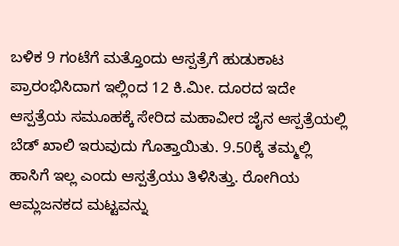ಬಳಿಕ 9 ಗಂಟೆಗೆ ಮತ್ತೊಂದು ಆಸ್ಪತ್ರೆಗೆ ಹುಡುಕಾಟ ಪ್ರಾರಂಭಿಸಿದಾಗ ಇಲ್ಲಿಂದ 12 ಕಿ.ಮೀ. ದೂರದ ಇದೇ ಆಸ್ಪತ್ರೆಯ ಸಮೂಹಕ್ಕೆ ಸೇರಿದ ಮಹಾವೀರ ಜೈನ ಆಸ್ಪತ್ರೆಯಲ್ಲಿ ಬೆಡ್‌ ಖಾಲಿ ಇರುವುದು ಗೊತ್ತಾಯಿತು. 9.50ಕ್ಕೆ ತಮ್ಮಲ್ಲಿ ಹಾಸಿಗೆ ಇಲ್ಲ ಎಂದು ಆಸ್ಪತ್ರೆಯು ತಿಳಿಸಿತ್ತು. ರೋಗಿಯ ಆಮ್ಲಜನಕದ ಮಟ್ಟವನ್ನು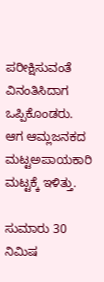ಪರೀಕ್ಷಿಸುವಂತೆ ವಿನಂತಿಸಿದಾಗ ಒಪ್ಪಿಕೊಂಡರು. ಆಗ ಆಮ್ಲಜನಕದ ಮಟ್ಟಅಪಾಯಕಾರಿ ಮಟ್ಟಕ್ಕೆ ಇಳಿತ್ತು.

ಸುಮಾರು 30 ನಿಮಿಷ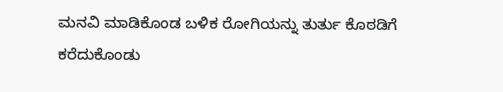ಮನವಿ ಮಾಡಿಕೊಂಡ ಬಳಿಕ ರೋಗಿಯನ್ನು ತುರ್ತು ಕೊಠಡಿಗೆ ಕರೆದುಕೊಂಡು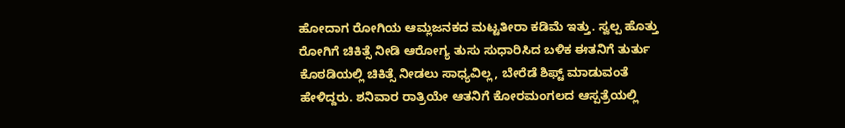ಹೋದಾಗ ರೋಗಿಯ ಆಮ್ಲಜನಕದ ಮಟ್ಟತೀರಾ ಕಡಿಮೆ ಇತ್ತು. ಸ್ವಲ್ಪ ಹೊತ್ತು ರೋಗಿಗೆ ಚಿಕಿತ್ಸೆ ನೀಡಿ ಆರೋಗ್ಯ ತುಸು ಸುಧಾರಿಸಿದ ಬಳಿಕ ಈತನಿಗೆ ತುರ್ತು ಕೊಠಡಿಯಲ್ಲಿ ಚಿಕಿತ್ಸೆ ನೀಡಲು ಸಾಧ್ಯವಿಲ್ಲ, ಬೇರೆಡೆ ಶಿಫ್ಟ್‌ ಮಾಡುವಂತೆ ಹೇಳಿದ್ದರು. ಶನಿವಾರ ರಾತ್ರಿಯೇ ಆತನಿಗೆ ಕೋರಮಂಗಲದ ಆಸ್ಪತ್ರೆಯಲ್ಲಿ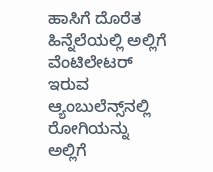ಹಾಸಿಗೆ ದೊರೆತ ಹಿನ್ನೆಲೆಯಲ್ಲಿ ಅಲ್ಲಿಗೆ ವೆಂಟಿಲೇಟರ್‌ ಇರುವ ಆ್ಯಂಬುಲೆನ್ಸ್‌ನಲ್ಲಿ ರೋಗಿಯನ್ನು ಅಲ್ಲಿಗೆ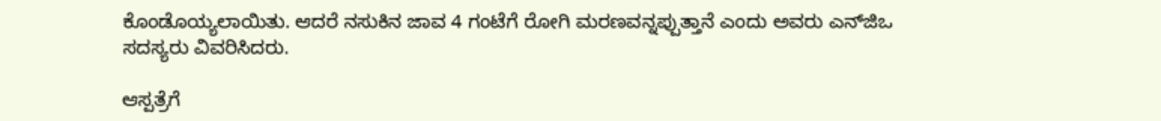ಕೊಂಡೊಯ್ಯಲಾಯಿತು. ಆದರೆ ನಸುಕಿನ ಜಾವ 4 ಗಂಟೆಗೆ ರೋಗಿ ಮರಣವನ್ನಪ್ಪುತ್ತಾನೆ ಎಂದು ಅವರು ಎನ್‌ಜಿಒ ಸದಸ್ಯರು ವಿವರಿಸಿದರು.

ಆಸ್ಪತ್ರೆಗೆ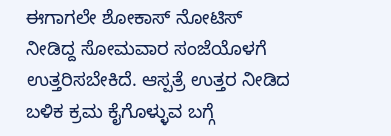ಈಗಾಗಲೇ ಶೋಕಾಸ್‌ ನೋಟಿಸ್‌ ನೀಡಿದ್ದ ಸೋಮವಾರ ಸಂಜೆಯೊಳಗೆ ಉತ್ತರಿಸಬೇಕಿದೆ. ಆಸ್ಪತ್ರೆ ಉತ್ತರ ನೀಡಿದ ಬಳಿಕ ಕ್ರಮ ಕೈಗೊಳ್ಳುವ ಬಗ್ಗೆ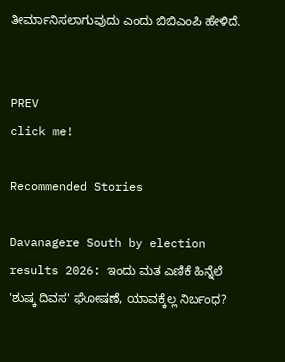ತೀರ್ಮಾನಿಸಲಾಗುವುದು ಎಂದು ಬಿಬಿಎಂಪಿ ಹೇಳಿದೆ.


PREV
click me!

Recommended Stories

Davanagere South by election results 2026: ಇಂದು ಮತ ಎಣಿಕೆ ಹಿನ್ನೆಲೆ 'ಶುಷ್ಕ ದಿವಸ' ಘೋಷಣೆ, ಯಾವಕ್ಕೆಲ್ಲ ನಿರ್ಬಂಧ?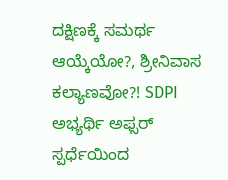ದಕ್ಷಿಣಕ್ಕೆ ಸಮರ್ಥ ಆಯ್ಕೆಯೋ?, ಶ್ರೀನಿವಾಸ ಕಲ್ಯಾಣವೋ?! SDPI ಅಭ್ಯರ್ಥಿ ಅಫ್ಸರ್‌ ಸ್ಪರ್ಧೆಯಿಂದ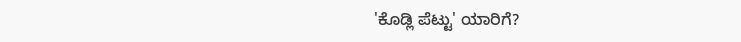'ಕೊಡ್ಲಿ ಪೆಟ್ಟು' ಯಾರಿಗೆ?